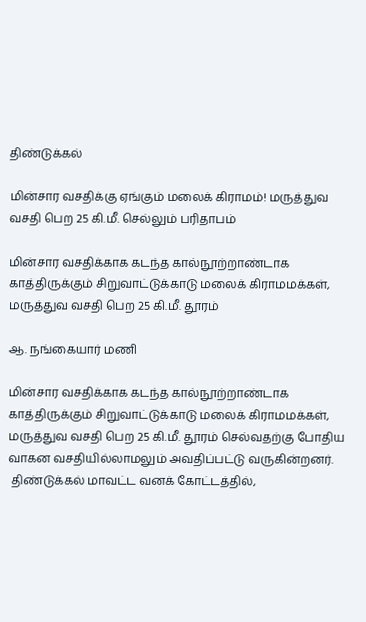திண்டுக்கல்

மின்சார வசதிக்கு ஏங்கும் மலைக் கிராமம்! மருத்துவ வசதி பெற 25 கி.மீ. செல்லும் பரிதாபம்

மின்சார வசதிக்காக கடந்த கால்நூற்றாண்டாக காத்திருக்கும் சிறுவாட்டுக்காடு மலைக் கிராமமக்கள், மருத்துவ வசதி பெற 25 கி.மீ. தூரம்

ஆ. நங்கையார் மணி

மின்சார வசதிக்காக கடந்த கால்நூற்றாண்டாக காத்திருக்கும் சிறுவாட்டுக்காடு மலைக் கிராமமக்கள், மருத்துவ வசதி பெற 25 கி.மீ. தூரம் செல்வதற்கு போதிய வாகன வசதியில்லாமலும் அவதிப்பட்டு வருகின்றனர்.
 திண்டுக்கல் மாவட்ட வனக் கோட்டத்தில்,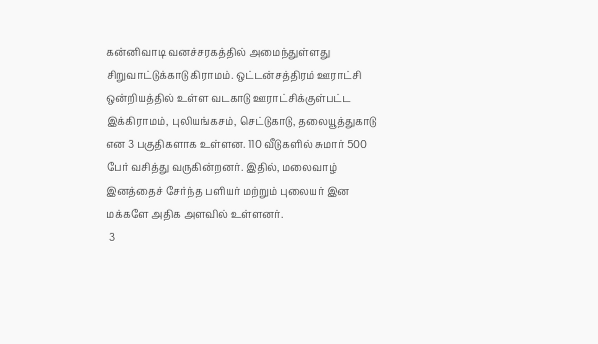கன்னிவாடி வனச்சரகத்தில் அமைந்துள்ளது சிறுவாட்டுக்காடு கிராமம். ஒட்டன்சத்திரம் ஊராட்சி ஒன்றியத்தில் உள்ள வடகாடு ஊராட்சிக்குள்பட்ட இக்கிராமம், புலியங்கசம், செட்டுகாடு, தலையூத்துகாடு என 3 பகுதிகளாக உள்ளன. 110 வீடுகளில் சுமார் 500 பேர் வசித்து வருகின்றனர். இதில், மலைவாழ் இனத்தைச் சேர்ந்த பளியர் மற்றும் புலையர் இன மக்களே அதிக அளவில் உள்ளனர்.
 3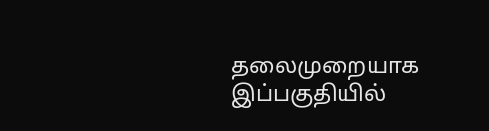தலைமுறையாக இப்பகுதியில்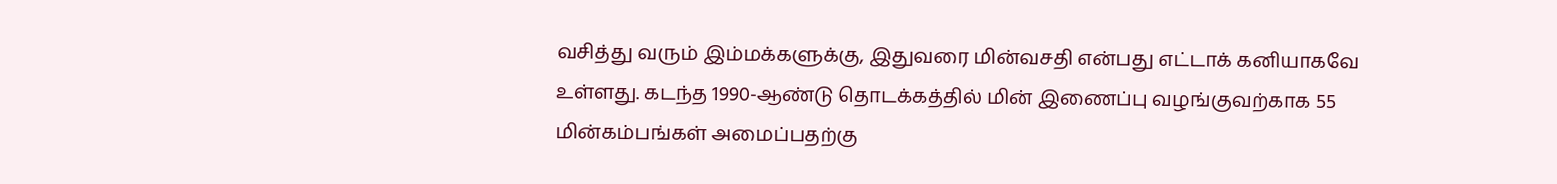வசித்து வரும் இம்மக்களுக்கு, இதுவரை மின்வசதி என்பது எட்டாக் கனியாகவே உள்ளது. கடந்த 1990-ஆண்டு தொடக்கத்தில் மின் இணைப்பு வழங்குவற்காக 55 மின்கம்பங்கள் அமைப்பதற்கு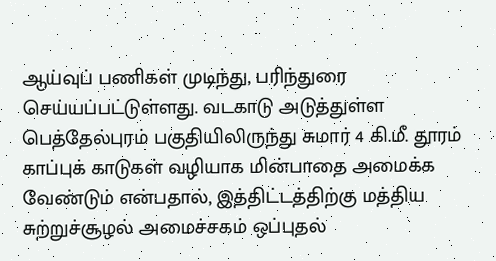ஆய்வுப் பணிகள் முடிந்து, பரிந்துரை செய்யப்பட்டுள்ளது. வடகாடு அடுத்துள்ள பெத்தேல்புரம் பகுதியிலிருந்து சுமார் 4 கி.மீ. தூரம் காப்புக் காடுகள் வழியாக மின்பாதை அமைக்க வேண்டும் என்பதால், இத்திட்டத்திற்கு மத்திய சுற்றுச்சூழல் அமைச்சகம் ஒப்புதல்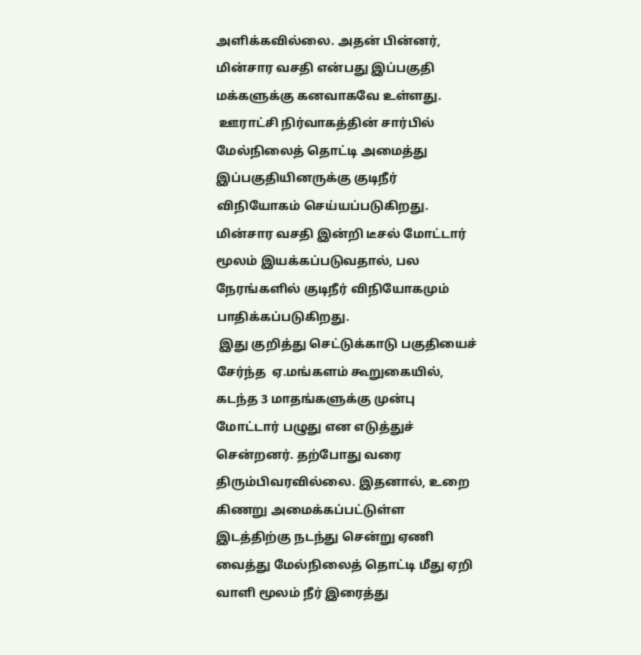அளிக்கவில்லை. அதன் பின்னர், மின்சார வசதி என்பது இப்பகுதி மக்களுக்கு கனவாகவே உள்ளது.
 ஊராட்சி நிர்வாகத்தின் சார்பில் மேல்நிலைத் தொட்டி அமைத்து இப்பகுதியினருக்கு குடிநீர் விநியோகம் செய்யப்படுகிறது. மின்சார வசதி இன்றி டீசல் மோட்டார் மூலம் இயக்கப்படுவதால், பல நேரங்களில் குடிநீர் விநியோகமும் பாதிக்கப்படுகிறது.
 இது குறித்து செட்டுக்காடு பகுதியைச் சேர்ந்த  ஏ.மங்களம் கூறுகையில், கடந்த 3 மாதங்களுக்கு முன்பு மோட்டார் பழுது என எடுத்துச் சென்றனர். தற்போது வரை திரும்பிவரவில்லை. இதனால், உறை கிணறு அமைக்கப்பட்டுள்ள இடத்திற்கு நடந்து சென்று ஏணி வைத்து மேல்நிலைத் தொட்டி மீது ஏறி வாளி மூலம் நீர் இரைத்து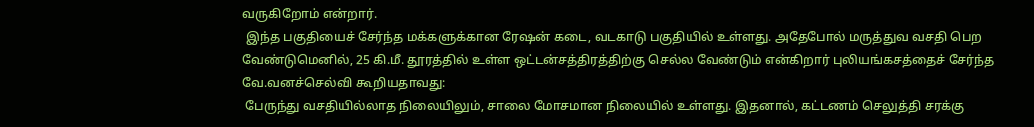வருகிறோம் என்றார்.
 இந்த பகுதியைச் சேர்ந்த மக்களுக்கான ரேஷன் கடை, வடகாடு பகுதியில் உள்ளது. அதேபோல் மருத்துவ வசதி பெற வேண்டுமெனில், 25 கி.மீ. தூரத்தில் உள்ள ஒட்டன்சத்திரத்திற்கு செல்ல வேண்டும் என்கிறார் புலியங்கசத்தைச் சேர்ந்த வே.வனச்செல்வி கூறியதாவது:
 பேருந்து வசதியில்லாத நிலையிலும், சாலை மோசமான நிலையில் உள்ளது. இதனால், கட்டணம் செலுத்தி சரக்கு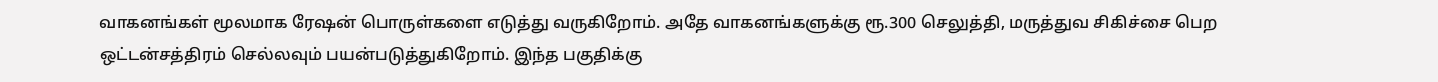வாகனங்கள் மூலமாக ரேஷன் பொருள்களை எடுத்து வருகிறோம். அதே வாகனங்களுக்கு ரூ.300 செலுத்தி, மருத்துவ சிகிச்சை பெற ஒட்டன்சத்திரம் செல்லவும் பயன்படுத்துகிறோம். இந்த பகுதிக்கு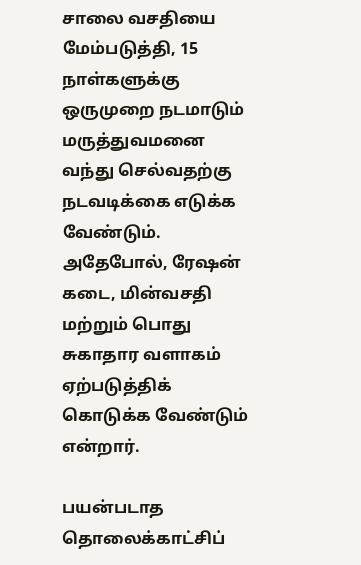சாலை வசதியை மேம்படுத்தி, 15 நாள்களுக்கு ஒருமுறை நடமாடும் மருத்துவமனை வந்து செல்வதற்கு நடவடிக்கை எடுக்க வேண்டும்.
அதேபோல், ரேஷன் கடை, மின்வசதி மற்றும் பொது சுகாதார வளாகம் ஏற்படுத்திக் கொடுக்க வேண்டும் என்றார்.

பயன்படாத தொலைக்காட்சிப்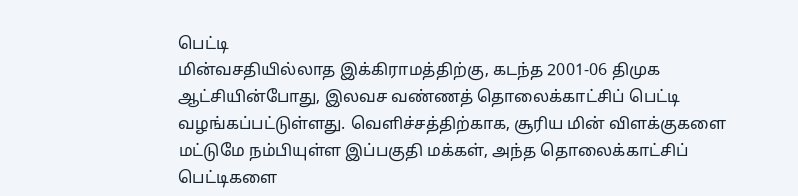பெட்டி
மின்வசதியில்லாத இக்கிராமத்திற்கு, கடந்த 2001-06 திமுக ஆட்சியின்போது, இலவச வண்ணத் தொலைக்காட்சிப் பெட்டி வழங்கப்பட்டுள்ளது. வெளிச்சத்திற்காக, சூரிய மின் விளக்குகளை மட்டுமே நம்பியுள்ள இப்பகுதி மக்கள், அந்த தொலைக்காட்சிப் பெட்டிகளை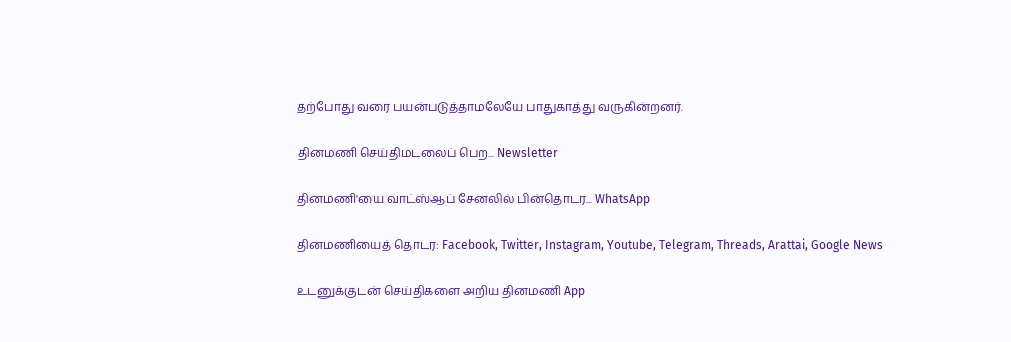தற்போது வரை பயன்படுத்தாமலேயே பாதுகாத்து வருகின்றனர்.

தினமணி செய்திமடலைப் பெற... Newsletter

தினமணி'யை வாட்ஸ்ஆப் சேனலில் பின்தொடர... WhatsApp

தினமணியைத் தொடர: Facebook, Twitter, Instagram, Youtube, Telegram, Threads, Arattai, Google News

உடனுக்குடன் செய்திகளை அறிய தினமணி App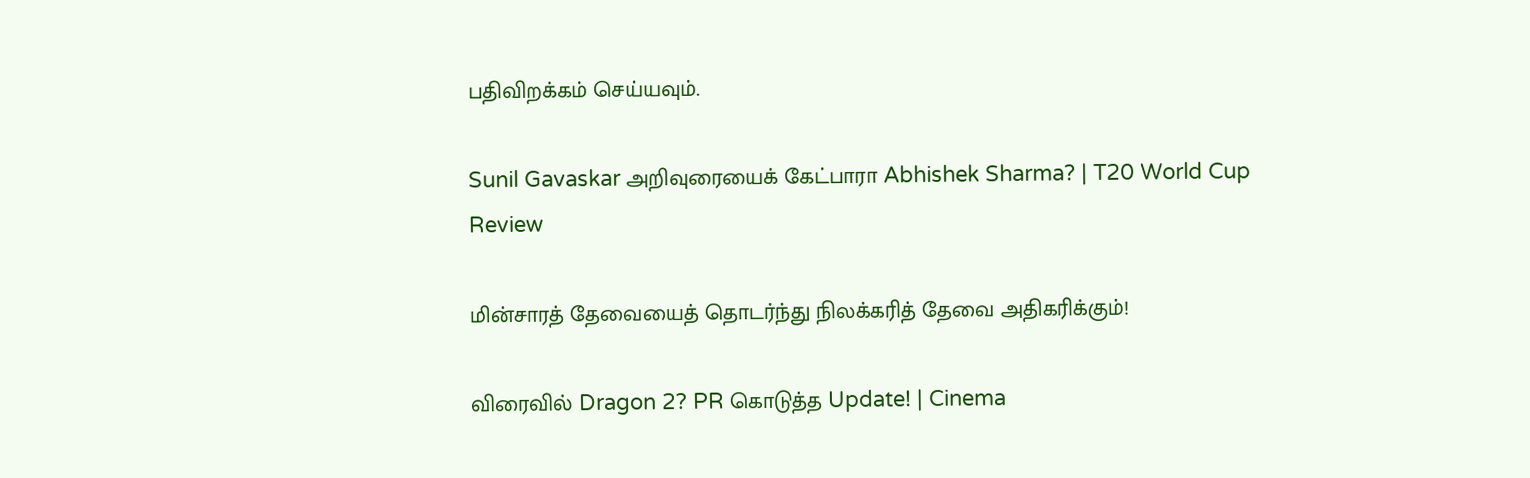பதிவிறக்கம் செய்யவும்.

Sunil Gavaskar அறிவுரையைக் கேட்பாரா Abhishek Sharma? | T20 World Cup Review

மின்சாரத் தேவையைத் தொடர்ந்து நிலக்கரித் தேவை அதிகரிக்கும்!

விரைவில் Dragon 2? PR கொடுத்த Update! | Cinema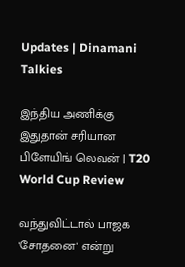Updates | Dinamani Talkies

இந்திய அணிக்கு இதுதான் சரியான பிளேயிங் லெவன் | T20 World Cup Review

வந்துவிட்டால் பாஜக 'சோதனை' என்று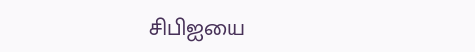சிபிஐயை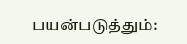பயன்படுத்தும்: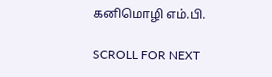கனிமொழி எம்.பி.

SCROLL FOR NEXT